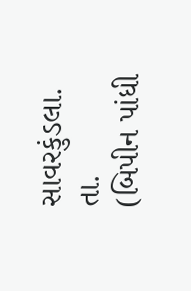સાવરકુંડલા. તા.
(બિપીન પાંધી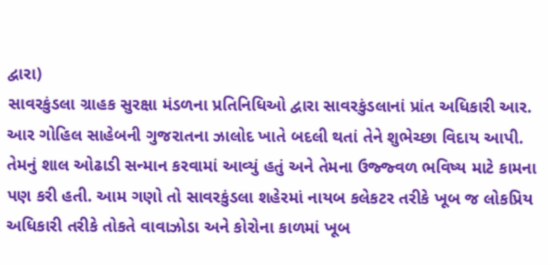દ્વારા)
સાવરકુંડલા ગ્રાહક સુરક્ષા મંડળના પ્રતિનિધિઓ દ્વારા સાવરકુંડલાનાં પ્રાંત અધિકારી આર. આર ગોહિલ સાહેબની ગુજરાતના ઝાલોદ ખાતે બદલી થતાં તેને શુભેચ્છા વિદાય આપી. તેમનું શાલ ઓઢાડી સન્માન કરવામાં આવ્યું હતું અને તેમના ઉજ્જ્વળ ભવિષ્ય માટે કામના પણ કરી હતી. આમ ગણો તો સાવરકુંડલા શહેરમાં નાયબ કલેકટર તરીકે ખૂબ જ લોકપ્રિય અધિકારી તરીકે તોકતે વાવાઝોડા અને કોરોના કાળમાં ખૂબ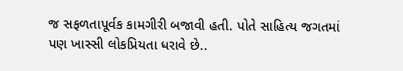જ સફળતાપૂર્વક કામગીરી બજાવી હતી. પોતે સાહિત્ય જગતમાં પણ ખાસ્સી લોકપ્રિયતા ધરાવે છે..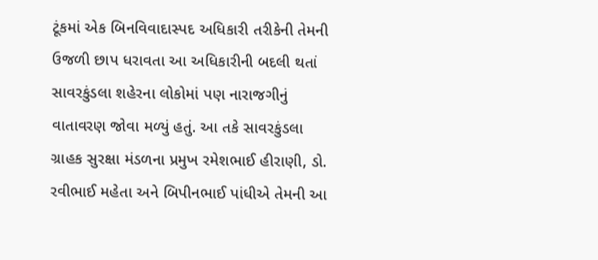ટૂંકમાં એક બિનવિવાદાસ્પદ અધિકારી તરીકેની તેમની ઉજળી છાપ ધરાવતા આ અધિકારીની બદલી થતાં સાવરકુંડલા શહેરના લોકોમાં પણ નારાજગીનું વાતાવરણ જોવા મળ્યું હતું. આ તકે સાવરકુંડલા ગ્રાહક સુરક્ષા મંડળના પ્રમુખ રમેશભાઈ હીરાણી, ડો. રવીભાઈ મહેતા અને બિપીનભાઈ પાંધીએ તેમની આ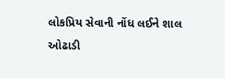લોકપ્રિય સેવાની નોંધ લઈને શાલ ઓઢાડી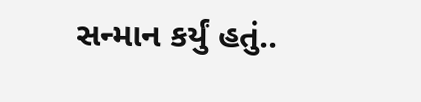સન્માન કર્યું હતું..